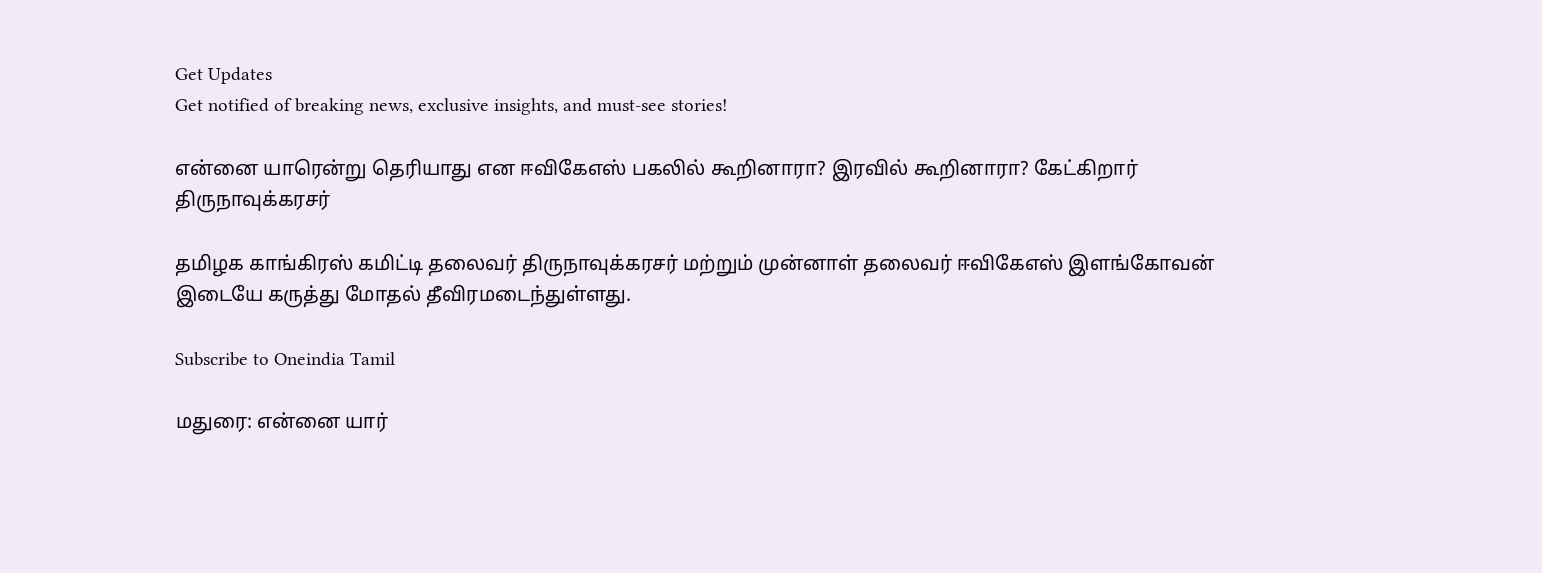Get Updates
Get notified of breaking news, exclusive insights, and must-see stories!

என்னை யாரென்று தெரியாது என ஈவிகேஎஸ் பகலில் கூறினாரா? இரவில் கூறினாரா? கேட்கிறார் திருநாவுக்கரசர்

தமிழக காங்கிரஸ் கமிட்டி தலைவர் திருநாவுக்கரசர் மற்றும் முன்னாள் தலைவர் ஈவிகேஎஸ் இளங்கோவன் இடையே கருத்து மோதல் தீவிரமடைந்துள்ளது.

Subscribe to Oneindia Tamil

மதுரை: என்னை யார்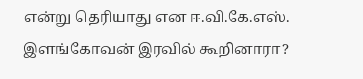என்று தெரியாது என ஈ.வி.கே.எஸ். இளங்கோவன் இரவில் கூறினாரா?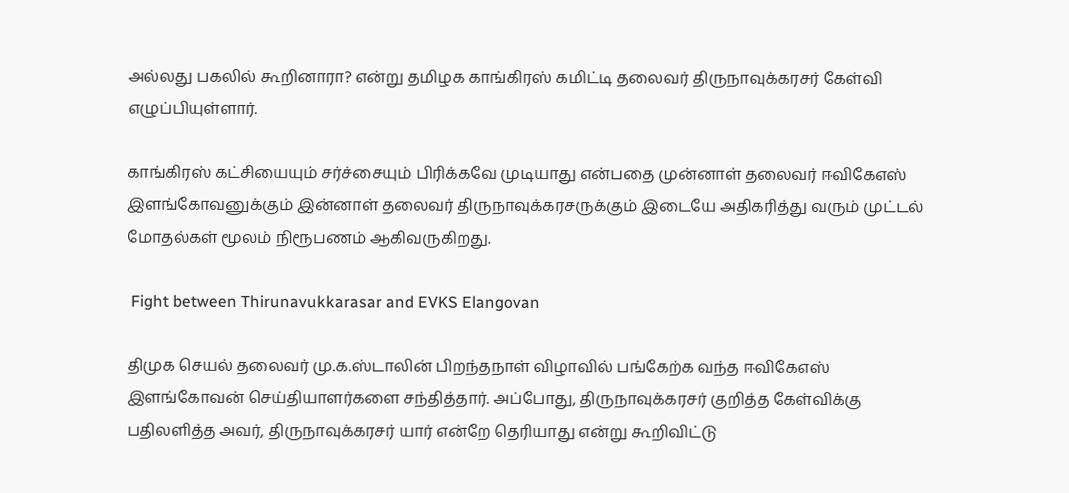அல்லது பகலில் கூறினாரா? என்று தமிழக காங்கிரஸ் கமிட்டி தலைவர் திருநாவுக்கரசர் கேள்வி எழுப்பியுள்ளார்.

காங்கிரஸ் கட்சியையும் சர்ச்சையும் பிரிக்கவே முடியாது என்பதை முன்னாள் தலைவர் ஈவிகேஎஸ் இளங்கோவனுக்கும் இன்னாள் தலைவர் திருநாவுக்கரசருக்கும் இடையே அதிகரித்து வரும் முட்டல் மோதல்கள் மூலம் நிரூபணம் ஆகிவருகிறது.

 Fight between Thirunavukkarasar and EVKS Elangovan

திமுக செயல் தலைவர் மு.க.ஸ்டாலின் பிறந்தநாள் விழாவில் பங்கேற்க வந்த ஈவிகேஎஸ் இளங்கோவன் செய்தியாளர்களை சந்தித்தார். அப்போது, திருநாவுக்கரசர் குறித்த கேள்விக்கு பதிலளித்த அவர், திருநாவுக்கரசர் யார் என்றே தெரியாது என்று கூறிவிட்டு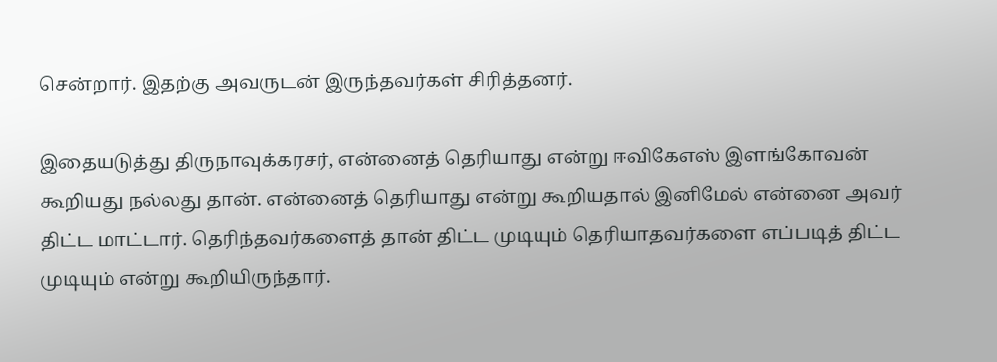சென்றார். இதற்கு அவருடன் இருந்தவர்கள் சிரித்தனர்.

இதையடுத்து திருநாவுக்கரசர், என்னைத் தெரியாது என்று ஈவிகேஎஸ் இளங்கோவன் கூறியது நல்லது தான். என்னைத் தெரியாது என்று கூறியதால் இனிமேல் என்னை அவர் திட்ட மாட்டார். தெரிந்தவர்களைத் தான் திட்ட முடியும் தெரியாதவர்களை எப்படித் திட்ட முடியும் என்று கூறியிருந்தார்.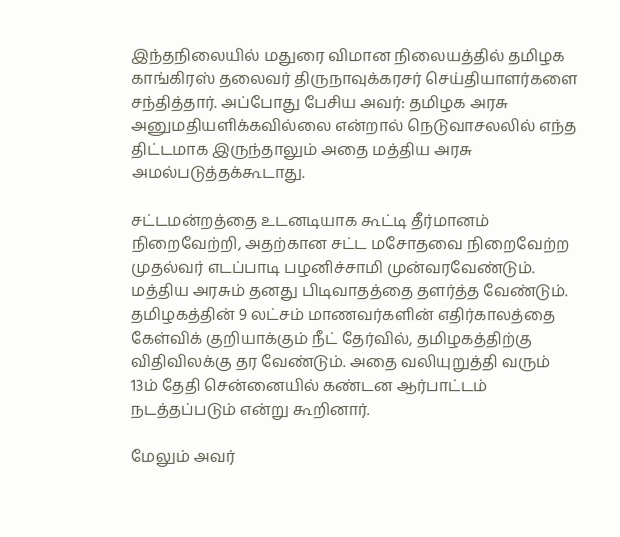இந்தநிலையில் மதுரை விமான நிலையத்தில் தமிழக காங்கிரஸ் தலைவர் திருநாவுக்கரசர் செய்தியாளர்களை சந்தித்தார். அப்போது பேசிய அவர்: தமிழக அரசு அனுமதியளிக்கவில்லை என்றால் நெடுவாசலலில் எந்த திட்டமாக இருந்தாலும் அதை மத்திய அரசு அமல்படுத்தக்கூடாது.

சட்டமன்றத்தை உடனடியாக கூட்டி தீர்மானம் நிறைவேற்றி, அதற்கான சட்ட மசோதவை நிறைவேற்ற முதல்வர் எடப்பாடி பழனிச்சாமி முன்வரவேண்டும். மத்திய அரசும் தனது பிடிவாதத்தை தளர்த்த வேண்டும். தமிழகத்தின் 9 லட்சம் மாணவர்களின் எதிர்காலத்தை கேள்விக் குறியாக்கும் நீட் தேர்வில், தமிழகத்திற்கு விதிவிலக்கு தர வேண்டும். அதை வலியுறுத்தி வரும் 13ம் தேதி சென்னையில் கண்டன ஆர்பாட்டம் நடத்தப்படும் என்று கூறினார்.

மேலும் அவர்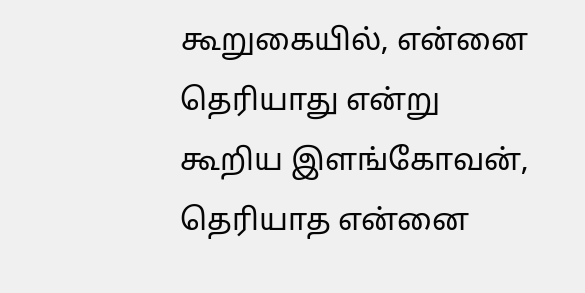கூறுகையில், என்னை தெரியாது என்று கூறிய இளங்கோவன், தெரியாத என்னை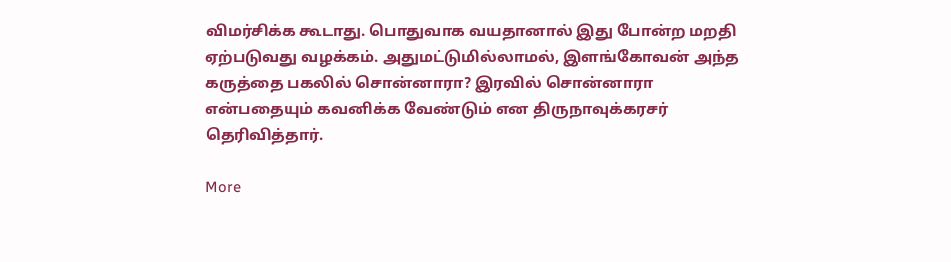விமர்சிக்க கூடாது. பொதுவாக வயதானால் இது போன்ற மறதி ஏற்படுவது வழக்கம். அதுமட்டுமில்லாமல், இளங்கோவன் அந்த கருத்தை பகலில் சொன்னாரா? இரவில் சொன்னாரா என்பதையும் கவனிக்க வேண்டும் என திருநாவுக்கரசர் தெரிவித்தார்.

More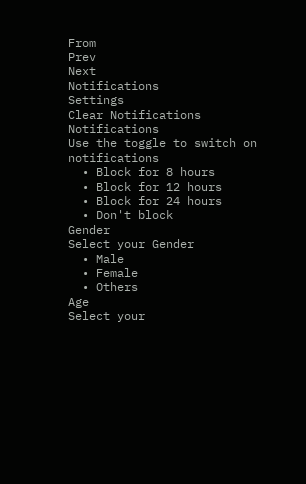From
Prev
Next
Notifications
Settings
Clear Notifications
Notifications
Use the toggle to switch on notifications
  • Block for 8 hours
  • Block for 12 hours
  • Block for 24 hours
  • Don't block
Gender
Select your Gender
  • Male
  • Female
  • Others
Age
Select your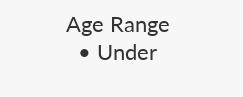Age Range
  • Under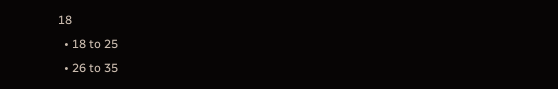18
  • 18 to 25
  • 26 to 35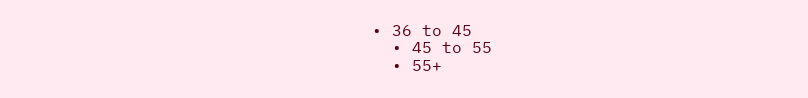• 36 to 45
  • 45 to 55
  • 55+